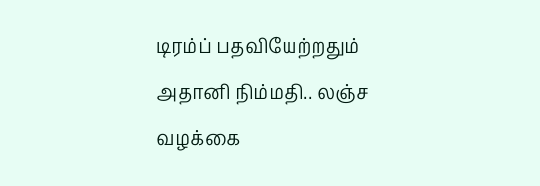டிரம்ப் பதவியேற்றதும் அதானி நிம்மதி.. லஞ்ச வழக்கை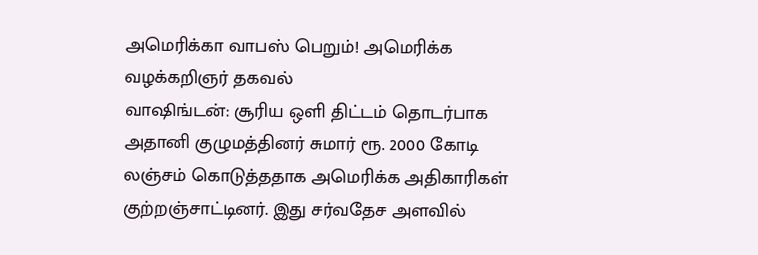அமெரிக்கா வாபஸ் பெறும்! அமெரிக்க வழக்கறிஞர் தகவல்
வாஷிங்டன்: சூரிய ஒளி திட்டம் தொடர்பாக அதானி குழுமத்தினர் சுமார் ரூ. 2000 கோடி லஞ்சம் கொடுத்ததாக அமெரிக்க அதிகாரிகள் குற்றஞ்சாட்டினர். இது சர்வதேச அளவில்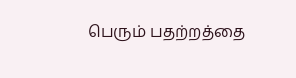பெரும் பதற்றத்தை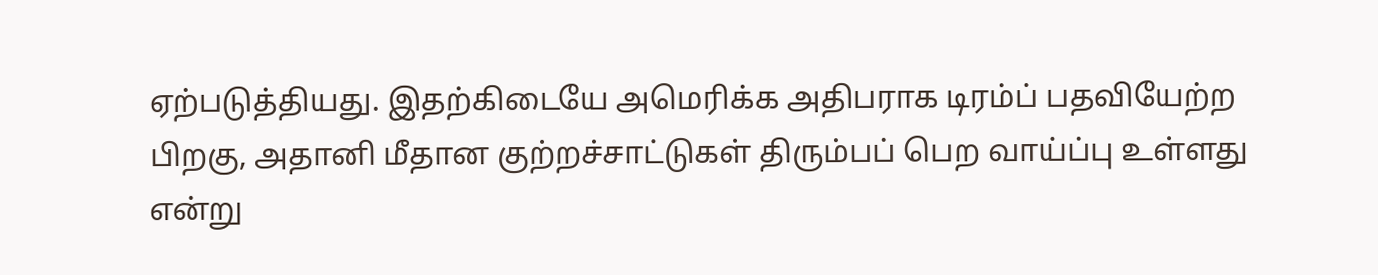ஏற்படுத்தியது. இதற்கிடையே அமெரிக்க அதிபராக டிரம்ப் பதவியேற்ற பிறகு, அதானி மீதான குற்றச்சாட்டுகள் திரும்பப் பெற வாய்ப்பு உள்ளது என்று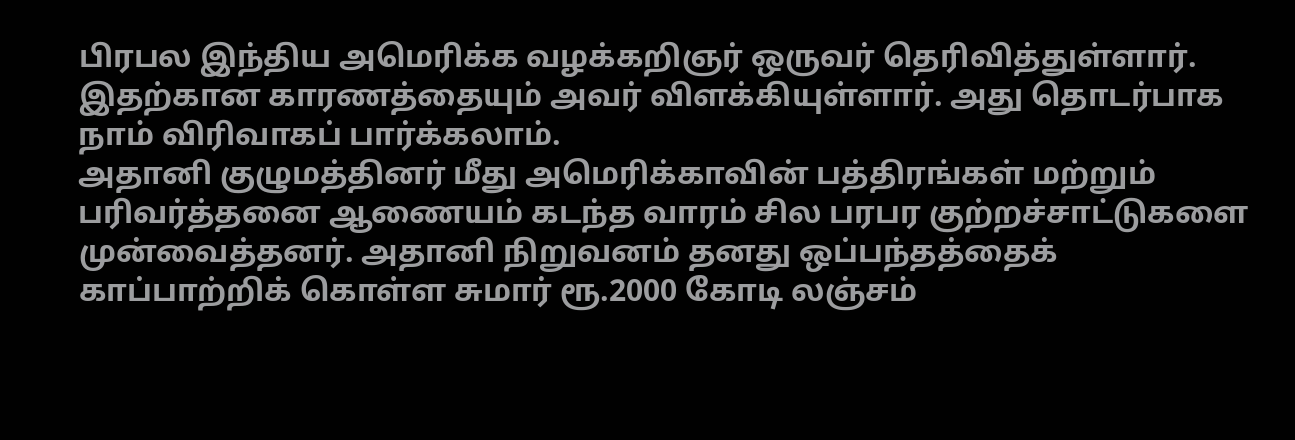பிரபல இந்திய அமெரிக்க வழக்கறிஞர் ஒருவர் தெரிவித்துள்ளார். இதற்கான காரணத்தையும் அவர் விளக்கியுள்ளார். அது தொடர்பாக நாம் விரிவாகப் பார்க்கலாம்.
அதானி குழுமத்தினர் மீது அமெரிக்காவின் பத்திரங்கள் மற்றும் பரிவர்த்தனை ஆணையம் கடந்த வாரம் சில பரபர குற்றச்சாட்டுகளை முன்வைத்தனர். அதானி நிறுவனம் தனது ஒப்பந்தத்தைக் காப்பாற்றிக் கொள்ள சுமார் ரூ.2000 கோடி லஞ்சம்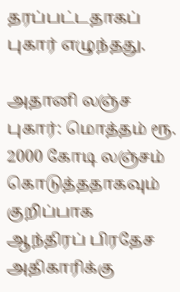தரப்பட்டதாகப் புகார் எழுந்தது.

அதானி லஞ்ச புகார்: மொத்தம் ரூ. 2000 கோடி லஞ்சம் கொடுத்ததாகவும் குறிப்பாக ஆந்திரப் பிரதேச அதிகாரிக்கு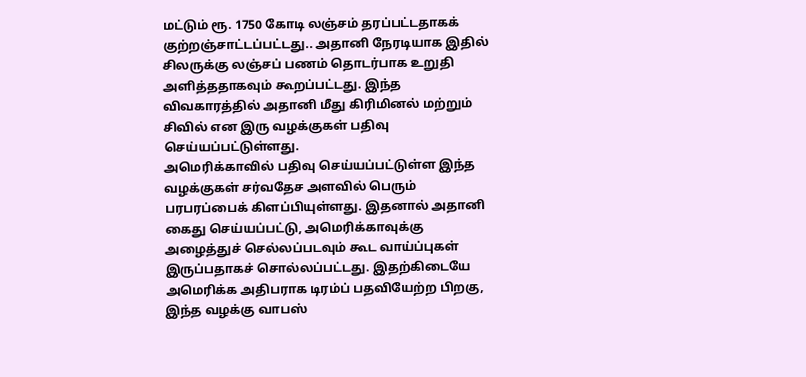மட்டும் ரூ. 1750 கோடி லஞ்சம் தரப்பட்டதாகக் குற்றஞ்சாட்டப்பட்டது.. அதானி நேரடியாக இதில் சிலருக்கு லஞ்சப் பணம் தொடர்பாக உறுதி அளித்ததாகவும் கூறப்பட்டது. இந்த விவகாரத்தில் அதானி மீது கிரிமினல் மற்றும் சிவில் என இரு வழக்குகள் பதிவு செய்யப்பட்டுள்ளது.
அமெரிக்காவில் பதிவு செய்யப்பட்டுள்ள இந்த வழக்குகள் சர்வதேச அளவில் பெரும் பரபரப்பைக் கிளப்பியுள்ளது. இதனால் அதானி கைது செய்யப்பட்டு, அமெரிக்காவுக்கு அழைத்துச் செல்லப்படவும் கூட வாய்ப்புகள் இருப்பதாகச் சொல்லப்பட்டது. இதற்கிடையே அமெரிக்க அதிபராக டிரம்ப் பதவியேற்ற பிறகு, இந்த வழக்கு வாபஸ்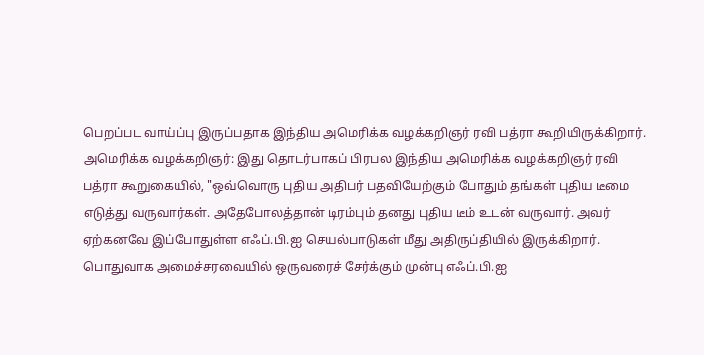பெறப்பட வாய்ப்பு இருப்பதாக இந்திய அமெரிக்க வழக்கறிஞர் ரவி பத்ரா கூறியிருக்கிறார்.
அமெரிக்க வழக்கறிஞர்: இது தொடர்பாகப் பிரபல இந்திய அமெரிக்க வழக்கறிஞர் ரவி பத்ரா கூறுகையில், "ஒவ்வொரு புதிய அதிபர் பதவியேற்கும் போதும் தங்கள் புதிய டீமை எடுத்து வருவார்கள். அதேபோலத்தான் டிரம்பும் தனது புதிய டீம் உடன் வருவார். அவர் ஏற்கனவே இப்போதுள்ள எஃப்.பி.ஐ செயல்பாடுகள் மீது அதிருப்தியில் இருக்கிறார்.
பொதுவாக அமைச்சரவையில் ஒருவரைச் சேர்க்கும் முன்பு எஃப்.பி.ஐ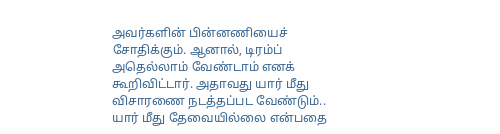அவர்களின் பின்னணியைச் சோதிக்கும். ஆனால், டிரம்ப் அதெல்லாம் வேண்டாம் எனக் கூறிவிட்டார். அதாவது யார் மீது விசாரணை நடத்தப்பட வேண்டும்.. யார் மீது தேவையில்லை என்பதை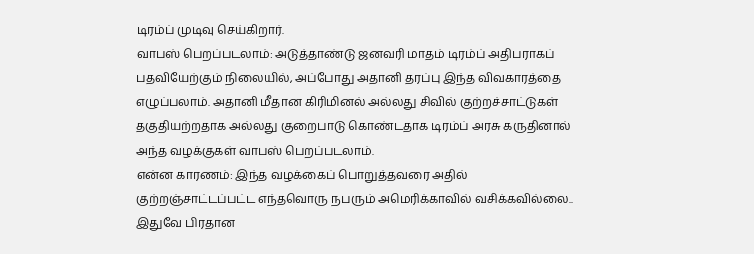டிரம்ப் முடிவு செய்கிறார்.
வாபஸ் பெறப்படலாம்: அடுத்தாண்டு ஜனவரி மாதம் டிரம்ப் அதிபராகப் பதவியேற்கும் நிலையில், அப்போது அதானி தரப்பு இந்த விவகாரத்தை எழுப்பலாம். அதானி மீதான கிரிமினல் அல்லது சிவில் குற்றச்சாட்டுகள் தகுதியற்றதாக அல்லது குறைபாடு கொண்டதாக டிரம்ப் அரசு கருதினால் அந்த வழக்குகள் வாபஸ் பெறப்படலாம்.
என்ன காரணம்: இந்த வழக்கைப் பொறுத்தவரை அதில் குற்றஞ்சாட்டப்பட்ட எந்தவொரு நபரும் அமெரிக்காவில் வசிக்கவில்லை.. இதுவே பிரதான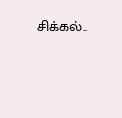சிக்கல்..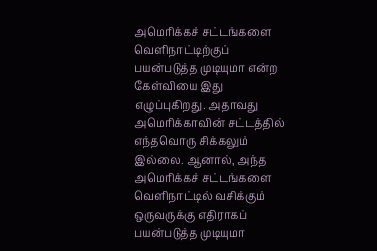அமெரிக்கச் சட்டங்களை வெளிநாட்டிற்குப் பயன்படுத்த முடியுமா என்ற கேள்வியை இது எழுப்புகிறது. அதாவது அமெரிக்காவின் சட்டத்தில் எந்தவொரு சிக்கலும் இல்லை. ஆனால், அந்த அமெரிக்கச் சட்டங்களை வெளிநாட்டில் வசிக்கும் ஒருவருக்கு எதிராகப் பயன்படுத்த முடியுமா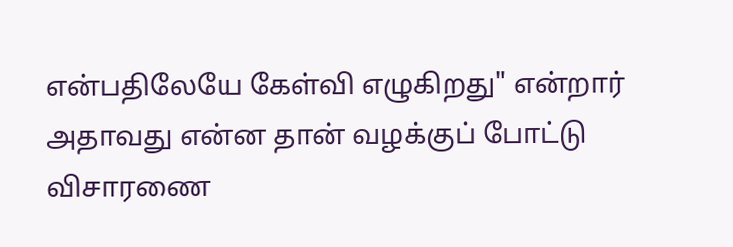என்பதிலேயே கேள்வி எழுகிறது" என்றார்
அதாவது என்ன தான் வழக்குப் போட்டு விசாரணை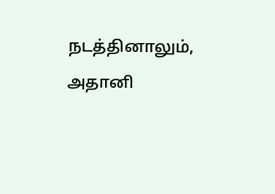நடத்தினாலும், அதானி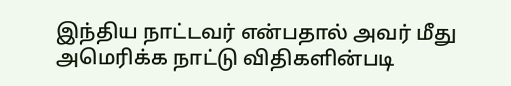இந்திய நாட்டவர் என்பதால் அவர் மீது அமெரிக்க நாட்டு விதிகளின்படி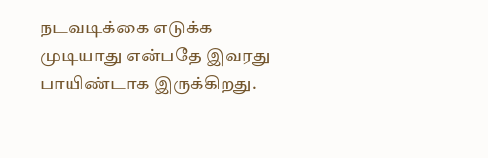நடவடிக்கை எடுக்க முடியாது என்பதே இவரது பாயிண்டாக இருக்கிறது.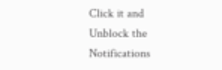Click it and Unblock the Notifications